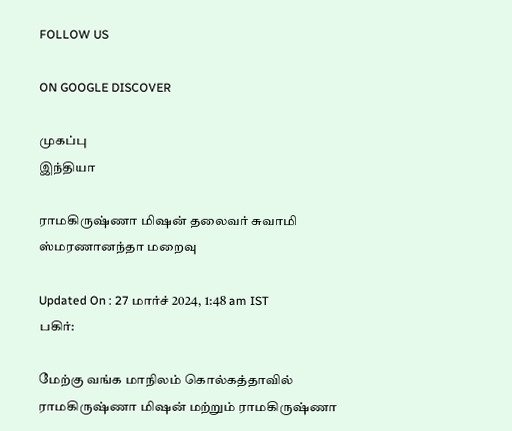FOLLOW US

ON GOOGLE DISCOVER

முகப்பு
இந்தியா

ராமகிருஷ்ணா மிஷன் தலைவர் சுவாமி ஸ்மரணானந்தா மறைவு

Updated On : 27 மார்ச் 2024, 1:48 am IST
பகிர்:

மேற்கு வங்க மாநிலம் கொல்கத்தாவில் ராமகிருஷ்ணா மிஷன் மற்றும் ராமகிருஷ்ணா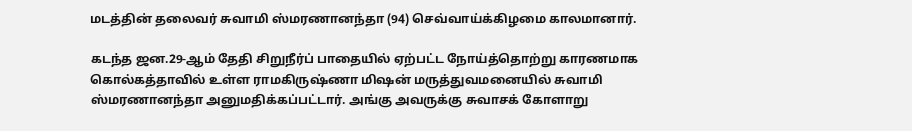மடத்தின் தலைவர் சுவாமி ஸ்மரணானந்தா (94) செவ்வாய்க்கிழமை காலமானார்.

கடந்த ஜன.29-ஆம் தேதி சிறுநீர்ப் பாதையில் ஏற்பட்ட நோய்த்தொற்று காரணமாக கொல்கத்தாவில் உள்ள ராமகிருஷ்ணா மிஷன் மருத்துவமனையில் சுவாமி ஸ்மரணானந்தா அனுமதிக்கப்பட்டார். அங்கு அவருக்கு சுவாசக் கோளாறு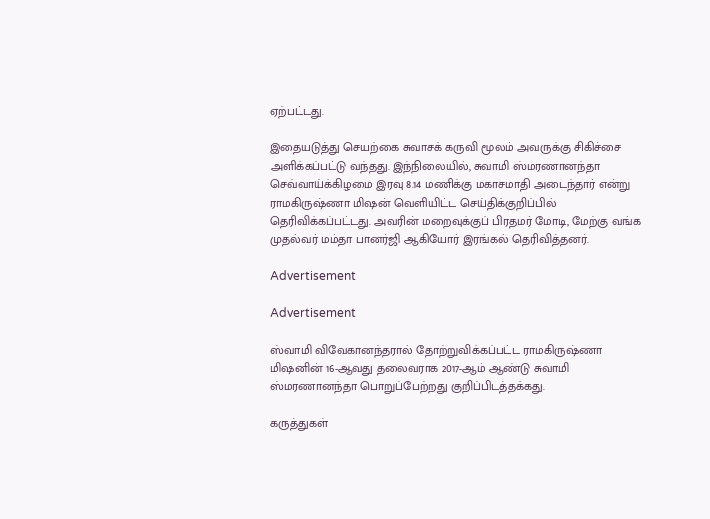ஏற்பட்டது.

இதையடுத்து செயற்கை சுவாசக் கருவி மூலம் அவருக்கு சிகிச்சை அளிக்கப்பட்டு வந்தது. இந்நிலையில், சுவாமி ஸ்மரணானந்தா செவ்வாய்க்கிழமை இரவு 8.14 மணிக்கு மகாசமாதி அடைந்தார் என்று ராமகிருஷ்ணா மிஷன் வெளியிட்ட செய்திக்குறிப்பில் தெரிவிக்கப்பட்டது. அவரின் மறைவுக்குப் பிரதமர் மோடி, மேற்கு வங்க முதல்வர் மம்தா பானர்ஜி ஆகியோர் இரங்கல் தெரிவித்தனர்.

Advertisement

Advertisement

ஸ்வாமி விவேகானந்தரால் தோற்றுவிக்கப்பட்ட ராமகிருஷ்ணா மிஷனின் 16-ஆவது தலைவராக 2017-ஆம் ஆண்டு சுவாமி ஸ்மரணானந்தா பொறுப்பேற்றது குறிப்பிடத்தக்கது.

கருத்துகள்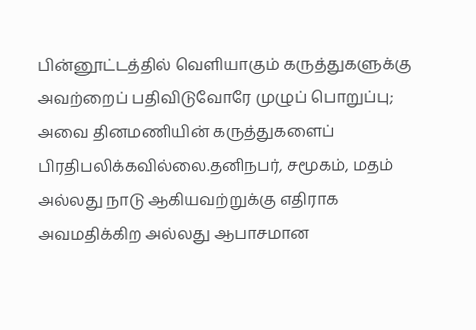பின்னூட்டத்தில் வெளியாகும் கருத்துகளுக்கு அவற்றைப் பதிவிடுவோரே முழுப் பொறுப்பு; அவை தினமணியின் கருத்துகளைப் பிரதிபலிக்கவில்லை.தனிநபர், சமூகம், மதம் அல்லது நாடு ஆகியவற்றுக்கு எதிராக அவமதிக்கிற அல்லது ஆபாசமான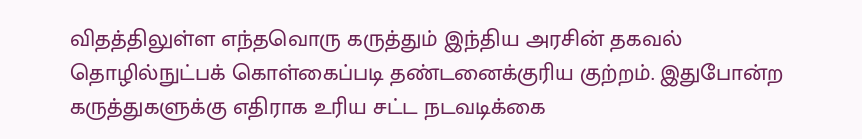விதத்திலுள்ள எந்தவொரு கருத்தும் இந்திய அரசின் தகவல் தொழில்நுட்பக் கொள்கைப்படி தண்டனைக்குரிய குற்றம். இதுபோன்ற கருத்துகளுக்கு எதிராக உரிய சட்ட நடவடிக்கை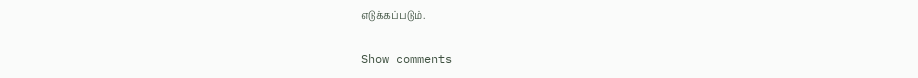எடுக்கப்படும்.

Show comments